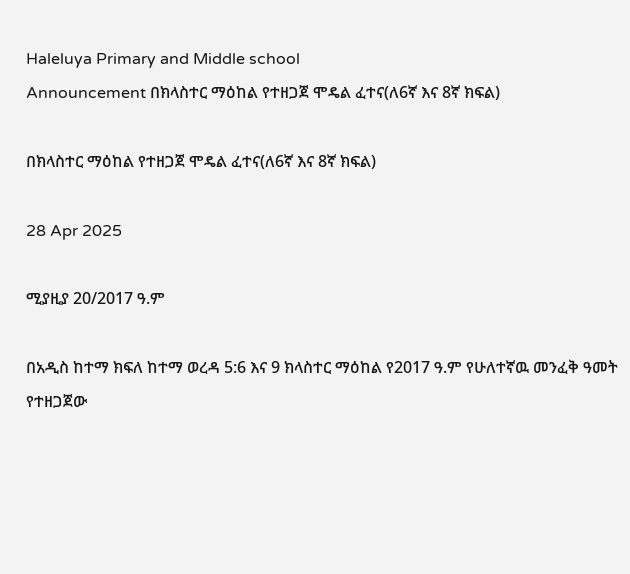Haleluya Primary and Middle school
Announcement በክላስተር ማዕከል የተዘጋጀ ሞዴል ፈተና(ለ6ኛ እና 8ኛ ክፍል)

በክላስተር ማዕከል የተዘጋጀ ሞዴል ፈተና(ለ6ኛ እና 8ኛ ክፍል)

28 Apr 2025

ሚያዚያ 20/2017 ዓ.ም

በአዲስ ከተማ ክፍለ ከተማ ወረዳ 5:6 እና 9 ክላስተር ማዕከል የ2017 ዓ.ም የሁለተኛዉ መንፈቅ ዓመት የተዘጋጀው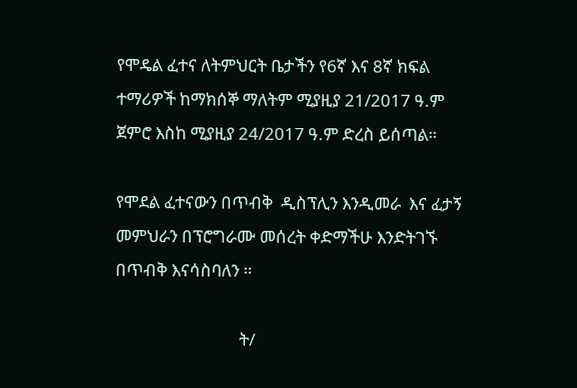የሞዴል ፈተና ለትምህርት ቤታችን የ6ኛ እና 8ኛ ክፍል ተማሪዎች ከማክሰኞ ማለትም ሚያዚያ 21/2017 ዓ.ም ጀምሮ እስከ ሚያዚያ 24/2017 ዓ.ም ድረስ ይሰጣል።

የሞደል ፈተናውን በጥብቅ  ዲስፕሊን እንዲመራ  እና ፈታኝ መምህራን በፕሮግራሙ መሰረት ቀድማችሁ እንድትገኙ በጥብቅ እናሳስባለን ።

                               ት/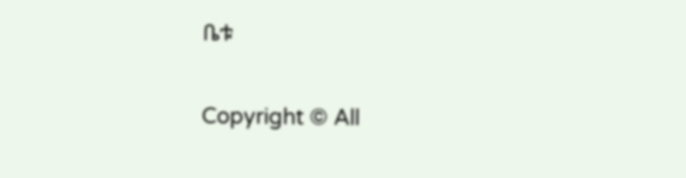ቤቱ

Copyright © All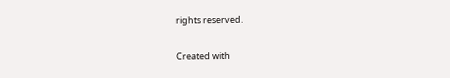rights reserved.

Created with